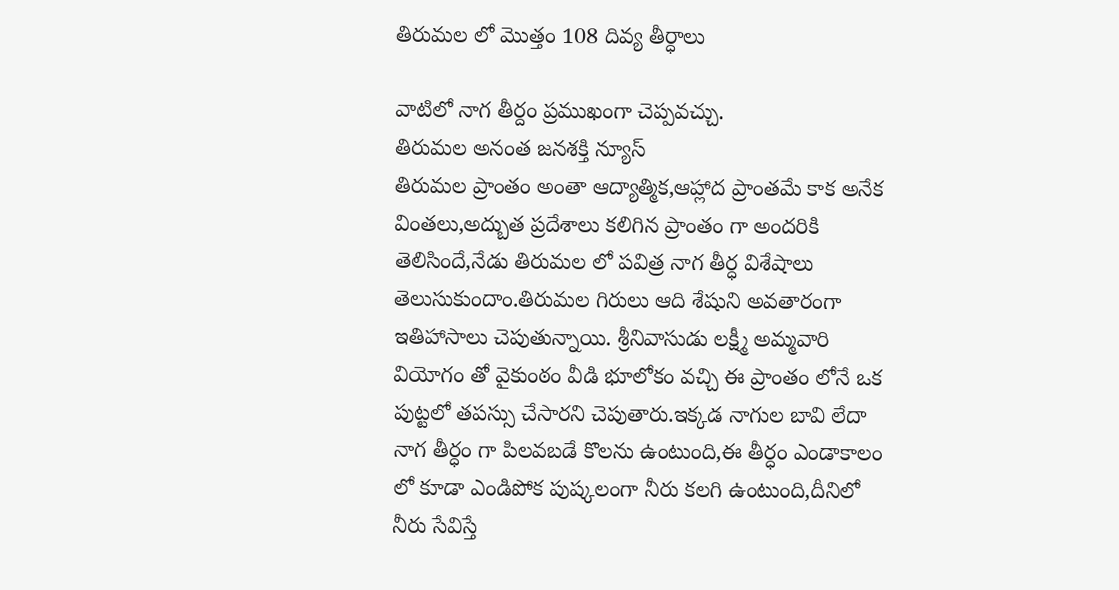తిరుమల లో మొత్తం 108 దివ్య తీర్ధాలు

వాటిలో నాగ తీర్దం ప్రముఖంగా చెప్పవచ్చు.
తిరుమల అనంత జనశక్తి న్యూస్
తిరుమల ప్రాంతం అంతా ఆద్యాత్మిక,ఆహ్లాద ప్రాంతమే కాక అనేక వింతలు,అద్బుత ప్రదేశాలు కలిగిన ప్రాంతం గా అందరికి తెలిసిందే,నేడు తిరుమల లో పవిత్ర నాగ తీర్ధ విశేషాలు తెలుసుకుందాం.తిరుమల గిరులు ఆది శేషుని అవతారంగా ఇతిహాసాలు చెపుతున్నాయి. శ్రీనివాసుడు లక్ష్మీ అమ్మవారి వియోగం తో వైకుంఠం వీడి భూలోకం వచ్చి ఈ ప్రాంతం లోనే ఒక పుట్టలో తపస్సు చేసారని చెపుతారు.ఇక్కడ నాగుల బావి లేదా నాగ తీర్ధం గా పిలవబడే కొలను ఉంటుంది,ఈ తీర్ధం ఎండాకాలం లో కూడా ఎండిపోక పుష్కలంగా నీరు కలగి ఉంటుంది,దీనిలో నీరు సేవిస్తే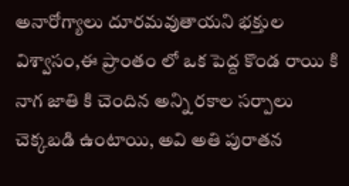అనారోగ్యాలు దూరమవుతాయని భక్తుల విశ్వాసం,ఈ ప్రాంతం లో ఒక పెద్ద కొండ రాయి కి నాగ జాతి కి చెందిన అన్ని రకాల సర్పాలు చెక్కబడి ఉంటాయి, అవి అతి పురాతన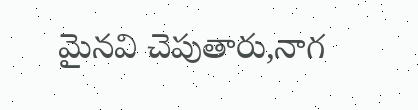మైనవి చెపుతారు,నాగ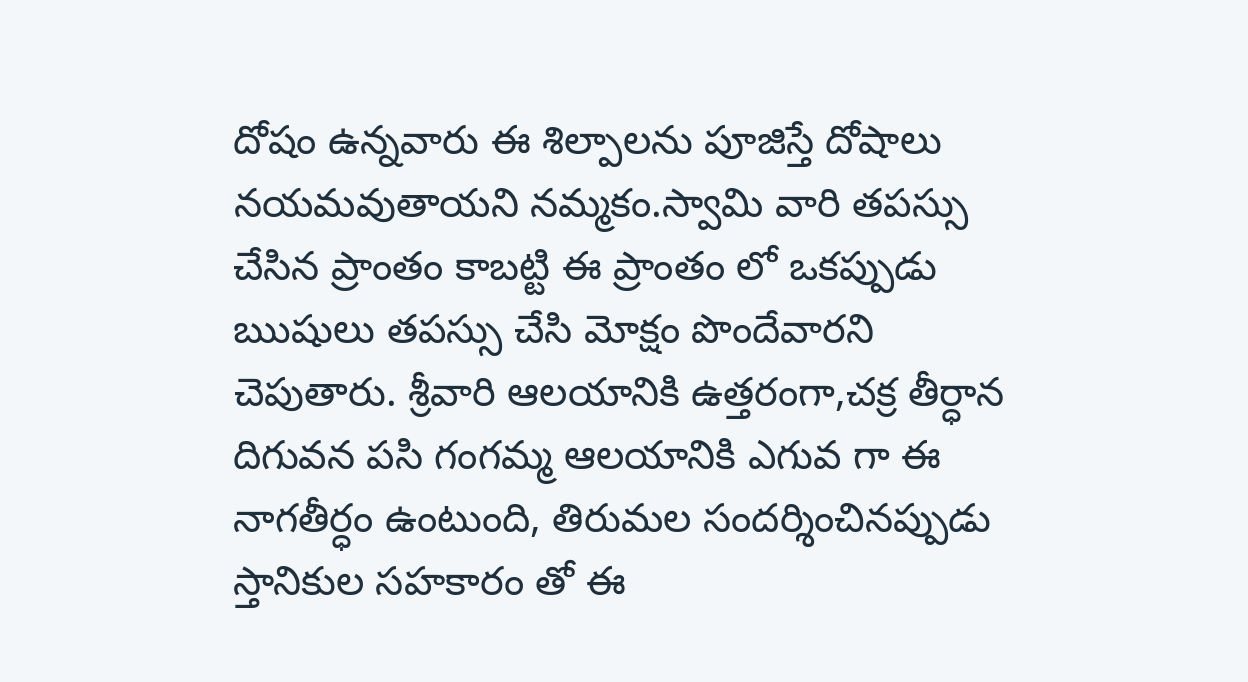దోషం ఉన్నవారు ఈ శిల్పాలను పూజిస్తే దోషాలు నయమవుతాయని నమ్మకం.స్వామి వారి తపస్సు చేసిన ప్రాంతం కాబట్టి ఈ ప్రాంతం లో ఒకప్పుడు ఋషులు తపస్సు చేసి మోక్షం పొందేవారని చెపుతారు. శ్రీవారి ఆలయానికి ఉత్తరంగా,చక్ర తీర్ధాన దిగువన పసి గంగమ్మ ఆలయానికి ఎగువ గా ఈ నాగతీర్ధం ఉంటుంది, తిరుమల సందర్శించినప్పుడు స్తానికుల సహకారం తో ఈ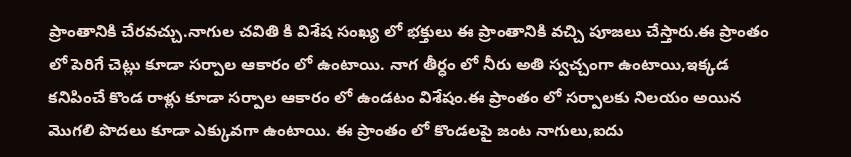ప్రాంతానికి చేరవచ్చు.నాగుల చవితి కి విశేష సంఖ్య లో భక్తులు ఈ ప్రాంతానికి వచ్చి పూజలు చేస్తారు.ఈ ప్రాంతం లో పెరిగే చెట్లు కూడా సర్పాల ఆకారం లో ఉంటాయి. నాగ తీర్ధం లో నీరు అతి స్వచ్చంగా ఉంటాయి,ఇక్కడ కనిపించే కొండ రాళ్లు కూడా సర్పాల ఆకారం లో ఉండటం విశేషం.ఈ ప్రాంతం లో సర్పాలకు నిలయం అయిన మొగలి పొదలు కూడా ఎక్కువగా ఉంటాయి. ఈ ప్రాంతం లో కొండలపై జంట నాగులు,ఐదు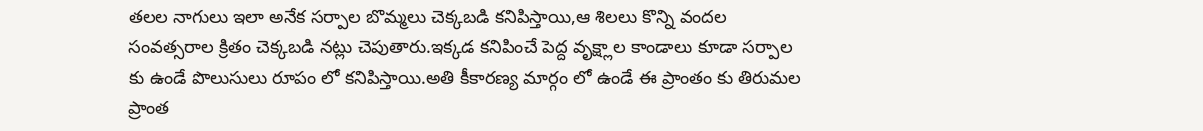తలల నాగులు ఇలా అనేక సర్పాల బొమ్మలు చెక్కబడి కనిపిస్తాయి,ఆ శిలలు కొన్ని వందల సంవత్సరాల క్రితం చెక్కబడి నట్లు చెపుతారు.ఇక్కడ కనిపించే పెద్ద వృక్ష్లాల కాండాలు కూడా సర్పాల కు ఉండే పొలుసులు రూపం లో కనిపిస్తాయి.అతి కీకారణ్య మార్గం లో ఉండే ఈ ప్రాంతం కు తిరుమల ప్రాంత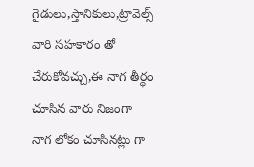గైడులు,స్తానికులు,ట్రావెల్స్ వారి సహకారం తో చేరుకోవచ్చు,ఈ నాగ తీర్ధం చూసిన వారు నిజంగా నాగ లోకం చూసినట్లు గా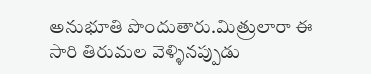అనుభూతి పొందుతారు.మిత్రులారా ఈ సారి తిరుమల వెళ్ళినప్పుడు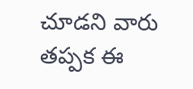చూడని వారు తప్పక ఈ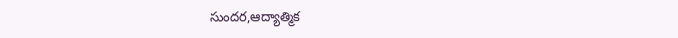సుందర,ఆద్యాత్మిక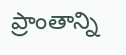ప్రాంతాన్ని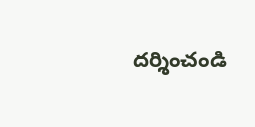దర్శించండి